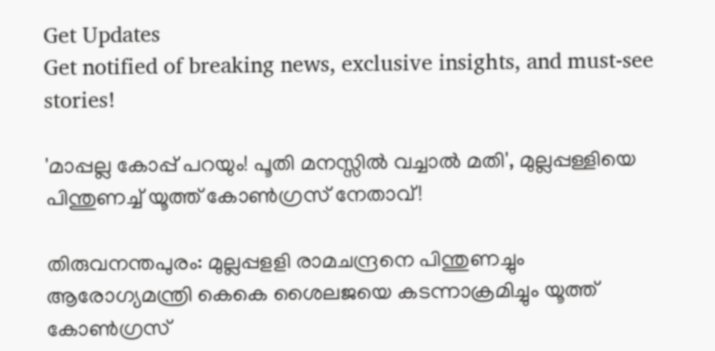Get Updates
Get notified of breaking news, exclusive insights, and must-see stories!

'മാപ്പല്ല കോപ്പ് പറയും! പൂതി മനസ്സിൽ വച്ചാൽ മതി', മുല്ലപ്പള്ളിയെ പിന്തുണച്ച് യൂത്ത് കോൺഗ്രസ് നേതാവ്!

തിരുവനന്തപുരം: മുല്ലപ്പളളി രാമചന്ദ്രനെ പിന്തുണച്ചും ആരോഗ്യമന്ത്രി കെകെ ശൈലജയെ കടന്നാക്രമിച്ചും യൂത്ത് കോണ്‍ഗ്രസ്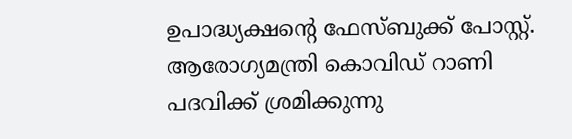ഉപാദ്ധ്യക്ഷന്റെ ഫേസ്ബുക്ക് പോസ്റ്റ്. ആരോഗ്യമന്ത്രി കൊവിഡ് റാണി പദവിക്ക് ശ്രമിക്കുന്നു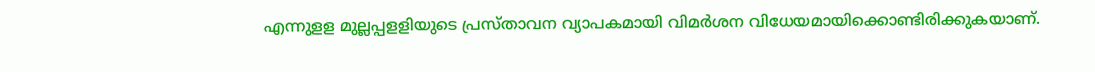എന്നുളള മുല്ലപ്പളളിയുടെ പ്രസ്താവന വ്യാപകമായി വിമര്‍ശന വിധേയമായിക്കൊണ്ടിരിക്കുകയാണ്.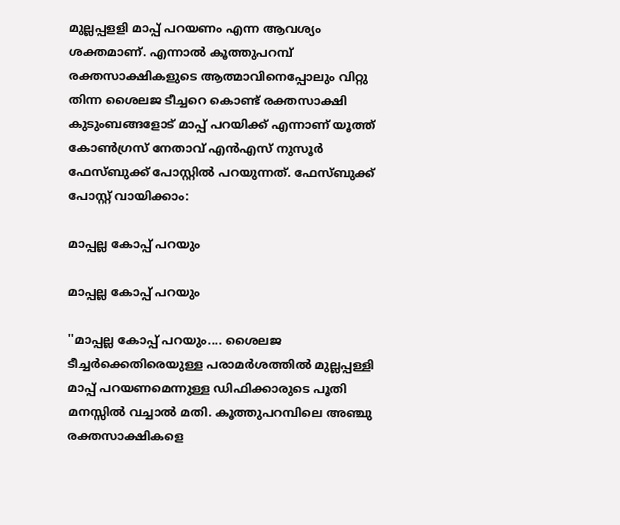മുല്ലപ്പളളി മാപ്പ് പറയണം എന്ന ആവശ്യം ശക്തമാണ്. എന്നാല്‍ കൂത്തുപറമ്പ് രക്തസാക്ഷികളുടെ ആത്മാവിനെപ്പോലും വിറ്റു തിന്ന ശൈലജ ടീച്ചറെ കൊണ്ട് രക്തസാക്ഷി കുടുംബങ്ങളോട് മാപ്പ് പറയിക്ക് എന്നാണ് യൂത്ത് കോൺഗ്രസ് നേതാവ് എൻഎസ് നുസൂർ ഫേസ്ബുക്ക് പോസ്റ്റിൽ പറയുന്നത്. ഫേസ്ബുക്ക് പോസ്റ്റ് വായിക്കാം:

മാപ്പല്ല കോപ്പ് പറയും

മാപ്പല്ല കോപ്പ് പറയും

''മാപ്പല്ല കോപ്പ് പറയും.... ശൈലജ ടീച്ചർക്കെതിരെയുള്ള പരാമർശത്തിൽ മുല്ലപ്പള്ളി മാപ്പ് പറയണമെന്നുള്ള ഡിഫിക്കാരുടെ പൂതി മനസ്സിൽ വച്ചാൽ മതി. കൂത്തുപറമ്പിലെ അഞ്ചു രക്തസാക്ഷികളെ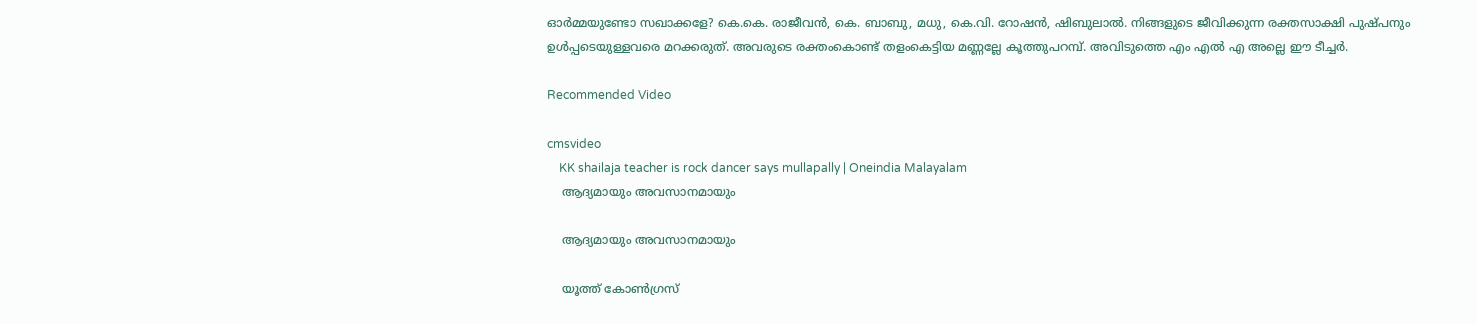ഓർമ്മയുണ്ടോ സഖാക്കളേ? കെ.കെ. രാജീവൻ, കെ. ബാബു, മധു, കെ.വി. റോഷൻ, ഷിബുലാൽ. നിങ്ങളുടെ ജീവിക്കുന്ന രക്തസാക്ഷി പുഷ്പനും ഉൾപ്പടെയുള്ളവരെ മറക്കരുത്. അവരുടെ രക്തംകൊണ്ട് തളംകെട്ടിയ മണ്ണല്ലേ കൂത്തുപറമ്പ്. അവിടുത്തെ എം എൽ എ അല്ലെ ഈ ടീച്ചർ.

Recommended Video

cmsvideo
    KK shailaja teacher is rock dancer says mullapally | Oneindia Malayalam
    ആദ്യമായും അവസാനമായും

    ആദ്യമായും അവസാനമായും

    യൂത്ത് കോൺഗ്രസ്‌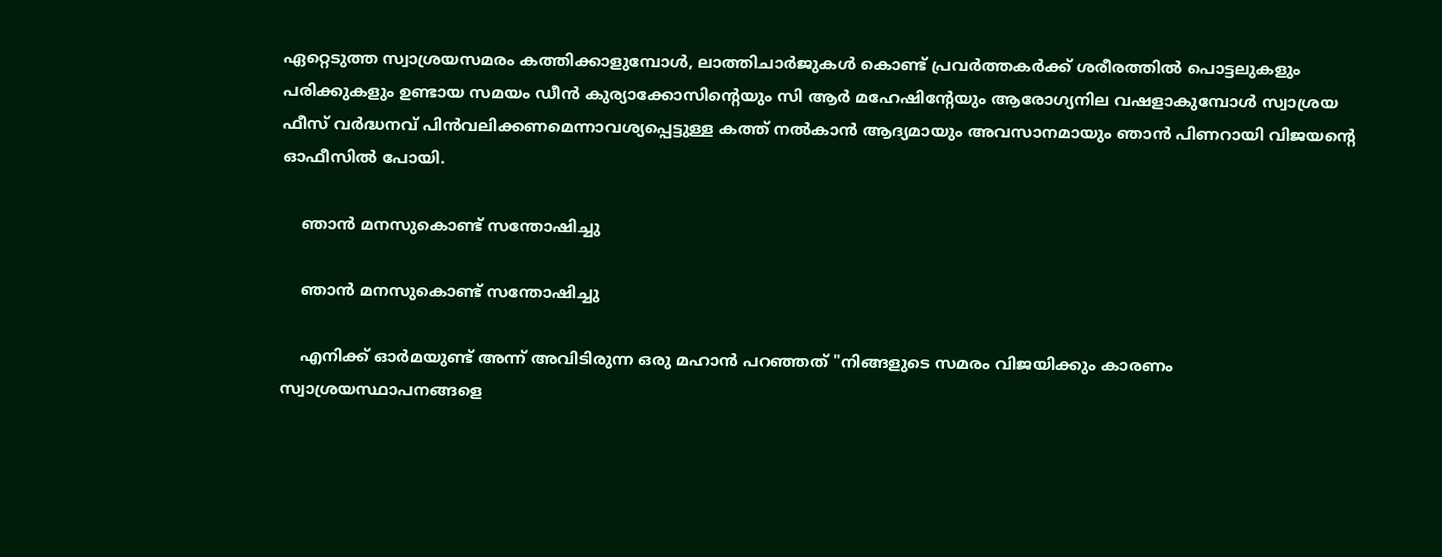ഏറ്റെടുത്ത സ്വാശ്രയസമരം കത്തിക്കാളുമ്പോൾ, ലാത്തിചാർജുകൾ കൊണ്ട് പ്രവർത്തകർക്ക് ശരീരത്തിൽ പൊട്ടലുകളും പരിക്കുകളും ഉണ്ടായ സമയം ഡീൻ കുര്യാക്കോസിന്റെയും സി ആർ മഹേഷിന്റേയും ആരോഗ്യനില വഷളാകുമ്പോൾ സ്വാശ്രയ ഫീസ് വർദ്ധനവ് പിൻവലിക്കണമെന്നാവശ്യപ്പെട്ടുള്ള കത്ത് നൽകാൻ ആദ്യമായും അവസാനമായും ഞാൻ പിണറായി വിജയന്റെ ഓഫീസിൽ പോയി.

    ഞാൻ മനസുകൊണ്ട് സന്തോഷിച്ചു

    ഞാൻ മനസുകൊണ്ട് സന്തോഷിച്ചു

    എനിക്ക് ഓർമയുണ്ട് അന്ന് അവിടിരുന്ന ഒരു മഹാൻ പറഞ്ഞത് "നിങ്ങളുടെ സമരം വിജയിക്കും കാരണം സ്വാശ്രയസ്ഥാപനങ്ങളെ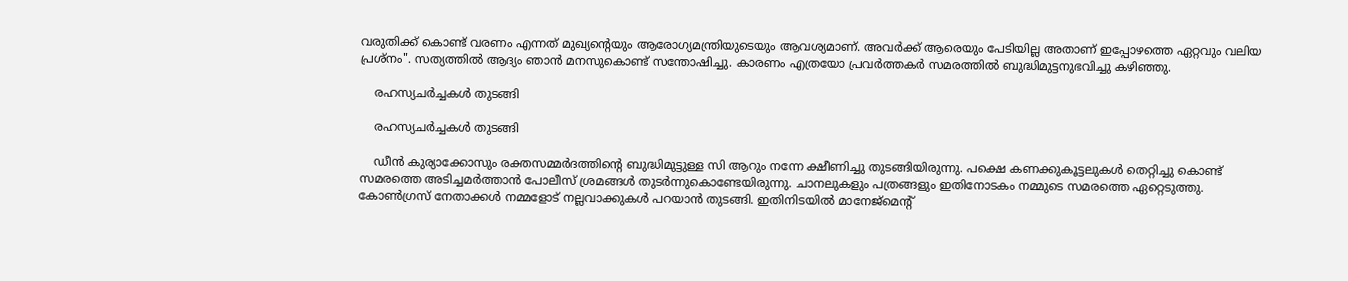വരുതിക്ക് കൊണ്ട് വരണം എന്നത് മുഖ്യന്റെയും ആരോഗ്യമന്ത്രിയുടെയും ആവശ്യമാണ്. അവർക്ക് ആരെയും പേടിയില്ല അതാണ് ഇപ്പോഴത്തെ ഏറ്റവും വലിയ പ്രശ്നം". സത്യത്തിൽ ആദ്യം ഞാൻ മനസുകൊണ്ട് സന്തോഷിച്ചു. കാരണം എത്രയോ പ്രവർത്തകർ സമരത്തിൽ ബുദ്ധിമുട്ടനുഭവിച്ചു കഴിഞ്ഞു.

    രഹസ്യചർച്ചകൾ തുടങ്ങി

    രഹസ്യചർച്ചകൾ തുടങ്ങി

    ഡീൻ കുര്യാക്കോസും രക്തസമ്മർദത്തിന്റെ ബുദ്ധിമുട്ടുള്ള സി ആറും നന്നേ ക്ഷീണിച്ചു തുടങ്ങിയിരുന്നു. പക്ഷെ കണക്കുകൂട്ടലുകൾ തെറ്റിച്ചു കൊണ്ട് സമരത്തെ അടിച്ചമർത്താൻ പോലീസ് ശ്രമങ്ങൾ തുടർന്നുകൊണ്ടേയിരുന്നു. ചാനലുകളും പത്രങ്ങളും ഇതിനോടകം നമ്മുടെ സമരത്തെ ഏറ്റെടുത്തു. കോൺഗ്രസ്‌ നേതാക്കൾ നമ്മളോട് നല്ലവാക്കുകൾ പറയാൻ തുടങ്ങി. ഇതിനിടയിൽ മാനേജ്മെന്റ്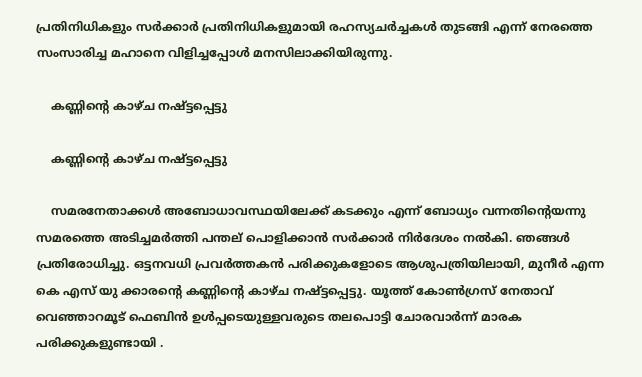പ്രതിനിധികളും സർക്കാർ പ്രതിനിധികളുമായി രഹസ്യചർച്ചകൾ തുടങ്ങി എന്ന് നേരത്തെ സംസാരിച്ച മഹാനെ വിളിച്ചപ്പോൾ മനസിലാക്കിയിരുന്നു.

    കണ്ണിന്റെ കാഴ്ച നഷ്ട്ടപ്പെട്ടു

    കണ്ണിന്റെ കാഴ്ച നഷ്ട്ടപ്പെട്ടു

    സമരനേതാക്കൾ അബോധാവസ്ഥയിലേക്ക് കടക്കും എന്ന് ബോധ്യം വന്നതിന്റെയന്നു സമരത്തെ അടിച്ചമർത്തി പന്തല് പൊളിക്കാൻ സർക്കാർ നിർദേശം നൽകി. ഞങ്ങൾ പ്രതിരോധിച്ചു. ഒട്ടനവധി പ്രവർത്തകൻ പരിക്കുകളോടെ ആശുപത്രിയിലായി, മുനീർ എന്ന കെ എസ് യു ക്കാരന്റെ കണ്ണിന്റെ കാഴ്ച നഷ്ട്ടപ്പെട്ടു. യൂത്ത് കോൺഗ്രസ്‌ നേതാവ് വെഞ്ഞാറമൂട് ഫെബിൻ ഉൾപ്പടെയുള്ളവരുടെ തലപൊട്ടി ചോരവാർന്ന് മാരക പരിക്കുകളുണ്ടായി .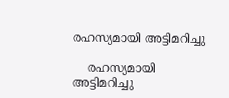രഹസ്യമായി അട്ടിമറിച്ചു

    രഹസ്യമായി അട്ടിമറിച്ചു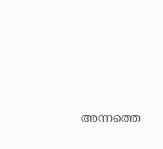അന്നത്തെ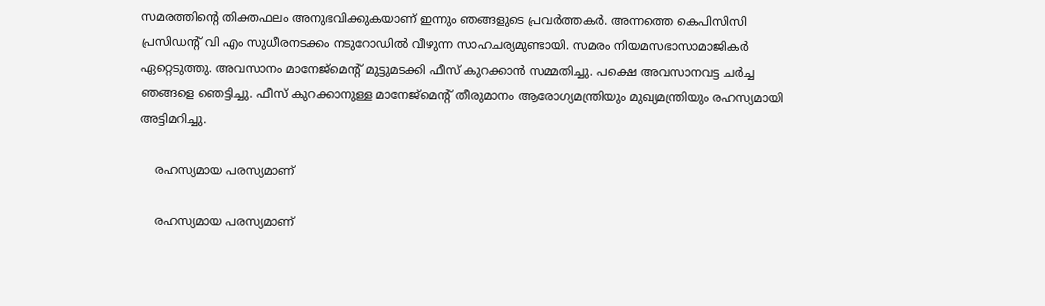സമരത്തിന്റെ തിക്തഫലം അനുഭവിക്കുകയാണ് ഇന്നും ഞങ്ങളുടെ പ്രവർത്തകർ. അന്നത്തെ കെപിസിസി പ്രസിഡന്റ് വി എം സുധീരനടക്കം നടുറോഡിൽ വീഴുന്ന സാഹചര്യമുണ്ടായി. സമരം നിയമസഭാസാമാജികർ ഏറ്റെടുത്തു. അവസാനം മാനേജ്മെന്റ് മുട്ടുമടക്കി ഫീസ് കുറക്കാൻ സമ്മതിച്ചു. പക്ഷെ അവസാനവട്ട ചർച്ച ഞങ്ങളെ ഞെട്ടിച്ചു. ഫീസ് കുറക്കാനുള്ള മാനേജ്‌മെന്റ് തീരുമാനം ആരോഗ്യമന്ത്രിയും മുഖ്യമന്ത്രിയും രഹസ്യമായി അട്ടിമറിച്ചു.

    രഹസ്യമായ പരസ്യമാണ്

    രഹസ്യമായ പരസ്യമാണ്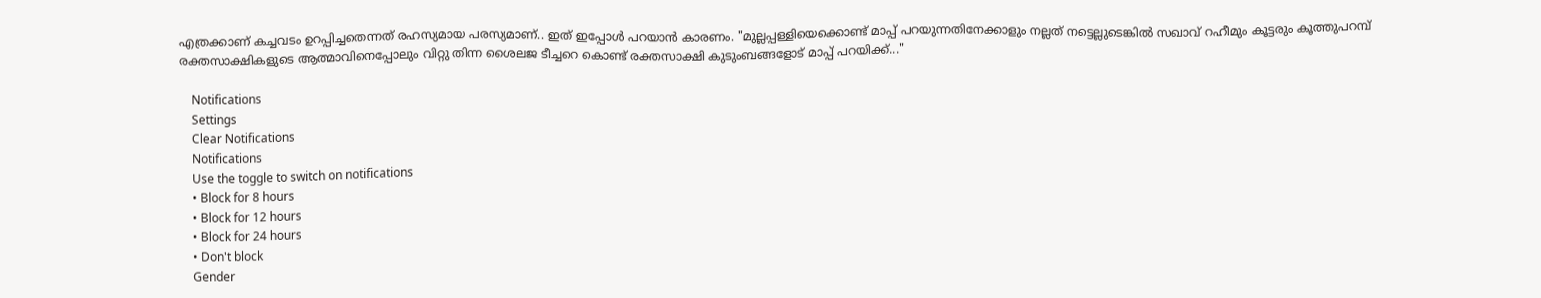എത്രക്കാണ് കച്ചവടം ഉറപ്പിച്ചതെന്നത് രഹസ്യമായ പരസ്യമാണ്.. ഇത് ഇപ്പോൾ പറയാൻ കാരണം. "മുല്ലപ്പള്ളിയെക്കൊണ്ട് മാപ്പ് പറയുന്നതിനേക്കാളും നല്ലത് നട്ടെല്ലുടെങ്കിൽ സഖാവ് റഹീമും കൂട്ടരും കൂത്തുപറമ്പ് രക്തസാക്ഷികളുടെ ആത്മാവിനെപ്പോലും വിറ്റു തിന്ന ശൈലജ ടീച്ചറെ കൊണ്ട് രക്തസാക്ഷി കുടുംബങ്ങളോട് മാപ്പ് പറയിക്ക്..."

    Notifications
    Settings
    Clear Notifications
    Notifications
    Use the toggle to switch on notifications
    • Block for 8 hours
    • Block for 12 hours
    • Block for 24 hours
    • Don't block
    Gender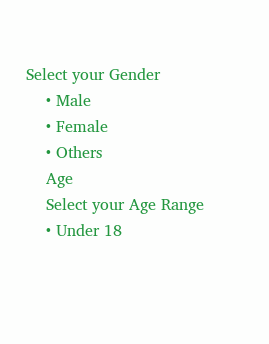Select your Gender
    • Male
    • Female
    • Others
    Age
    Select your Age Range
    • Under 18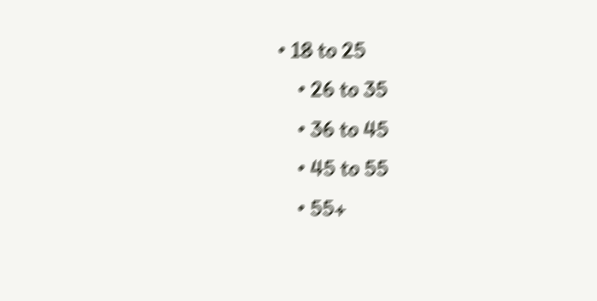• 18 to 25
    • 26 to 35
    • 36 to 45
    • 45 to 55
    • 55+